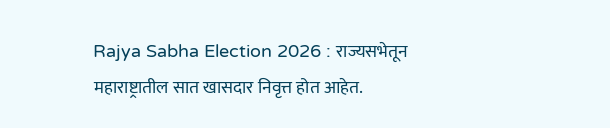Rajya Sabha Election 2026 : राज्यसभेतून महाराष्ट्रातील सात खासदार निवृत्त होत आहेत.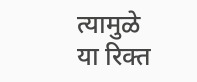त्यामुळे या रिक्त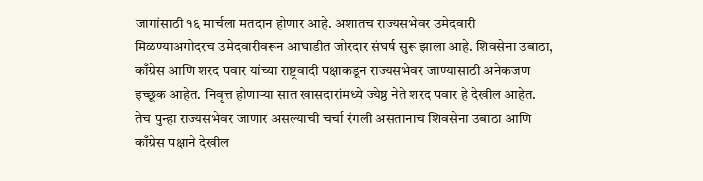जागांसाठी १६ मार्चला मतदान होणार आहे. अशातच राज्यसभेवर उमेदवारी मिळण्याअगोदरच उमेदवारीवरून आघाडीत जोरदार संघर्ष सुरू झाला आहे. शिवसेना उबाठा, काँग्रेस आणि शरद पवार यांच्या राष्ट्रवादी पक्षाकडून राज्यसभेवर जाण्यासाठी अनेकजण इच्छूक आहेत. निवृत्त होणाऱ्या सात खासदारांमध्ये ज्येष्ठ नेते शरद पवार हे देखील आहेत. तेच पुन्हा राज्यसभेवर जाणार असल्याची चर्चा रंगली असतानाच शिवसेना उबाठा आणि काँग्रेस पक्षाने देखील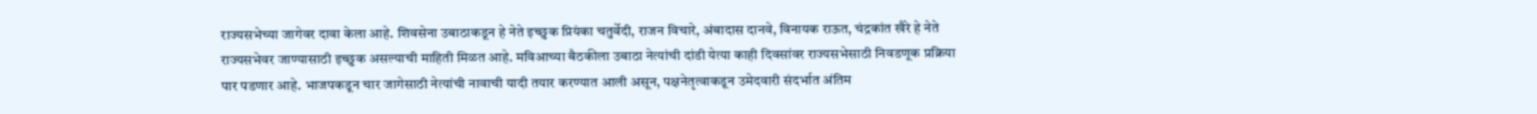राज्यसभेच्या जागेवर दावा केला आहे. शिवसेना उबाठाकडून हे नेते इच्छुक प्रियंका चतुर्वेदी, राजन विचारे, अंबादास दानवे, विनायक राऊत, चंद्रकांत खैरे हे नेते राज्यसभेवर जाण्यासाठी इच्छुक असल्याची माहिती मिळत आहे. मविआच्या बैठकीला उबाठा नेत्यांची दांडी येत्या काही दिवसांवर राज्यसभेसाठी निवडणूक प्रक्रिया पार पडणार आहे. भाजपकडून चार जागेसाठी नेत्यांची नावाची यादी तयार करण्यात आली असून, पक्षनेतृत्वाकडून उमेदवारी संदर्भात अंतिम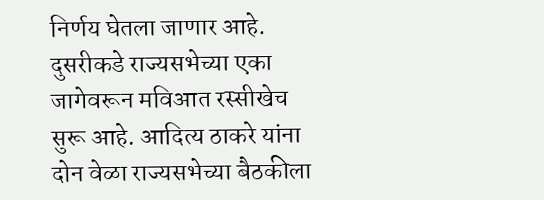निर्णय घेतला जाणार आहे. दुसरीकडे राज्यसभेच्या एका जागेवरून मविआत रस्सीखेच सुरू आहे. आदित्य ठाकरे यांना दोन वेळा राज्यसभेच्या बैठकीला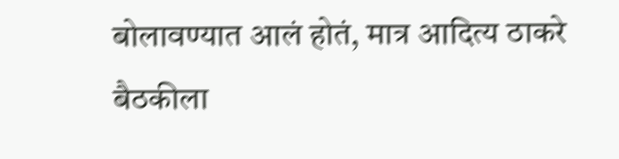बोलावण्यात आलं होतं, मात्र आदित्य ठाकरे बैठकीला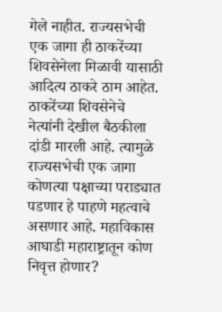गेले नाहीत. राज्यसभेची एक जागा ही ठाकरेंच्या शिवसेनेला मिळावी यासाठी आदित्य ठाकरे ठाम आहेत. ठाकरेंच्या शिवसेनेचे नेत्यांनी देखील बैठकीला दांडी मारली आहे. त्यामुळे राज्यसभेची एक जागा कोणत्या पक्षाच्या पराड्यात पडणार हे पाहणे महत्वाचे असणार आहे. महाविकास आघाडी महाराष्ट्रातून कोण निवृत्त होणार?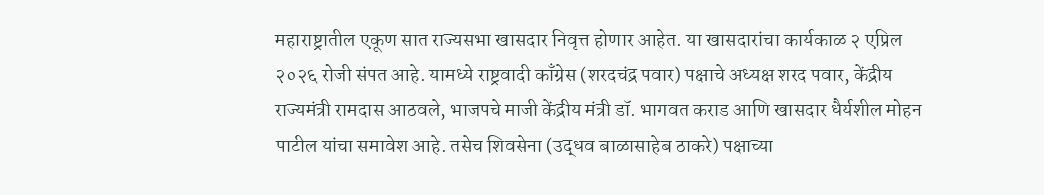महाराष्ट्रातील एकूण सात राज्यसभा खासदार निवृत्त होणार आहेत. या खासदारांचा कार्यकाळ २ एप्रिल २०२६ रोजी संपत आहे. यामध्ये राष्ट्रवादी काँग्रेस (शरदचंद्र पवार) पक्षाचे अध्यक्ष शरद पवार, केंद्रीय राज्यमंत्री रामदास आठवले, भाजपचे माजी केंद्रीय मंत्री डॉ. भागवत कराड आणि खासदार धैर्यशील मोहन पाटील यांचा समावेश आहे. तसेच शिवसेना (उद्धव बाळासाहेब ठाकरे) पक्षाच्या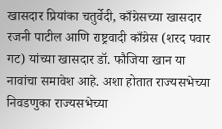खासदार प्रियांका चतुर्वेदी, काँग्रेसच्या खासदार रजनी पाटील आणि राष्ट्रवादी काँग्रेस (शरद पवार गट) यांच्या खासदार डॉ. फौजिया खान या नावांचा समावेश आहे. अशा होतात राज्यसभेच्या निवडणुका राज्यसभेच्या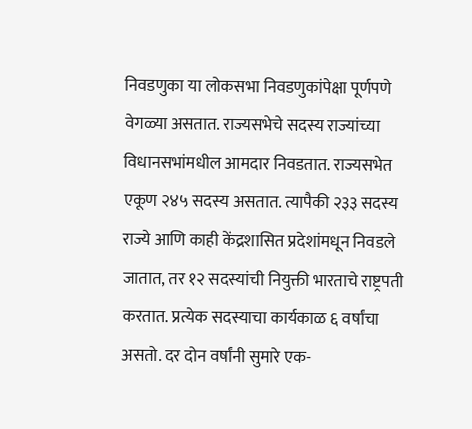निवडणुका या लोकसभा निवडणुकांपेक्षा पूर्णपणे वेगळ्या असतात. राज्यसभेचे सदस्य राज्यांच्या विधानसभांमधील आमदार निवडतात. राज्यसभेत एकूण २४५ सदस्य असतात. त्यापैकी २३३ सदस्य राज्ये आणि काही केंद्रशासित प्रदेशांमधून निवडले जातात, तर १२ सदस्यांची नियुक्ती भारताचे राष्ट्रपती करतात. प्रत्येक सदस्याचा कार्यकाळ ६ वर्षांचा असतो. दर दोन वर्षांनी सुमारे एक-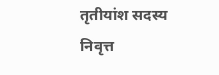तृतीयांश सदस्य निवृत्त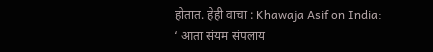होतात. हेही वाचा : Khawaja Asif on India: ‘ आता संयम संपलाय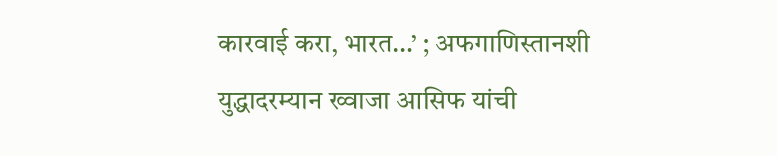कारवाई करा, भारत…’ ; अफगाणिस्तानशी युद्धादरम्यान ख्वाजा आसिफ यांची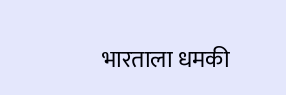भारताला धमकी